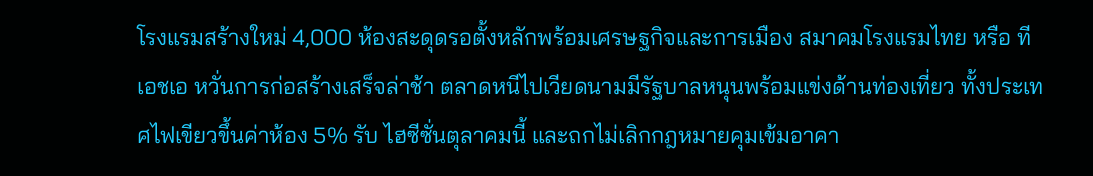โรงแรมสร้างใหม่ 4,000 ห้องสะดุดรอตั้งหลักพร้อมเศรษฐกิจและการเมือง สมาคมโรงแรมไทย หรือ ทีเอชเอ หวั่นการก่อสร้างเสร็จล่าช้า ตลาดหนีไปเวียดนามมีรัฐบาลหนุนพร้อมแข่งด้านท่องเที่ยว ทั้งประเทศไฟเขียวขึ้นค่าห้อง 5% รับ ไฮซีซั่นตุลาคมนี้ และถกไม่เลิกกฎหมายคุมเข้มอาคา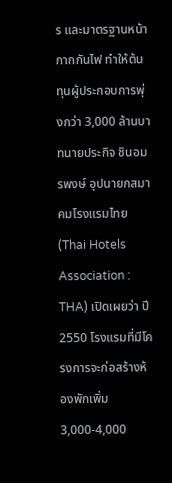ร และมาตรฐานหน้ากากกันไฟ ทำให้ต้นทุนผู้ประกอบการพุ่งกว่า 3,000 ล้านบาทนายประกิจ ชินอมรพงษ์ อุปนายกสมาคมโรงแรมไทย (Thai Hotels Association : THA) เปิดเผยว่า ปี 2550 โรงแรมที่มีโครงการจะก่อสร้างห้องพักเพิ่ม 3,000-4,000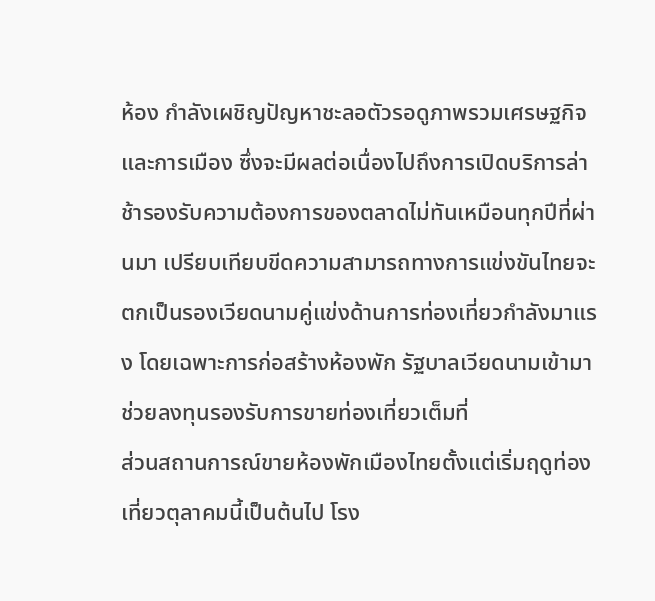ห้อง กำลังเผชิญปัญหาชะลอตัวรอดูภาพรวมเศรษฐกิจและการเมือง ซึ่งจะมีผลต่อเนื่องไปถึงการเปิดบริการล่าช้ารองรับความต้องการของตลาดไม่ทันเหมือนทุกปีที่ผ่านมา เปรียบเทียบขีดความสามารถทางการแข่งขันไทยจะตกเป็นรองเวียดนามคู่แข่งด้านการท่องเที่ยวกำลังมาแรง โดยเฉพาะการก่อสร้างห้องพัก รัฐบาลเวียดนามเข้ามาช่วยลงทุนรองรับการขายท่องเที่ยวเต็มที่
ส่วนสถานการณ์ขายห้องพักเมืองไทยตั้งแต่เริ่มฤดูท่องเที่ยวตุลาคมนี้เป็นต้นไป โรง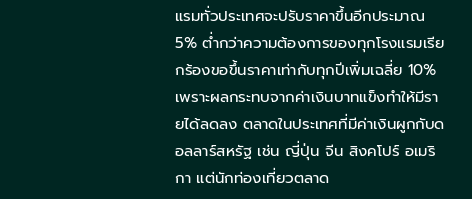แรมทั่วประเทศจะปรับราคาขึ้นอีกประมาณ 5% ต่ำกว่าความต้องการของทุกโรงแรมเรียกร้องขอขึ้นราคาเท่ากับทุกปีเพิ่มเฉลี่ย 10% เพราะผลกระทบจากค่าเงินบาทแข็งทำให้มีรายได้ลดลง ตลาดในประเทศที่มีค่าเงินผูกกับดอลลาร์สหรัฐ เช่น ญี่ปุ่น จีน สิงคโปร์ อเมริกา แต่นักท่องเที่ยวตลาด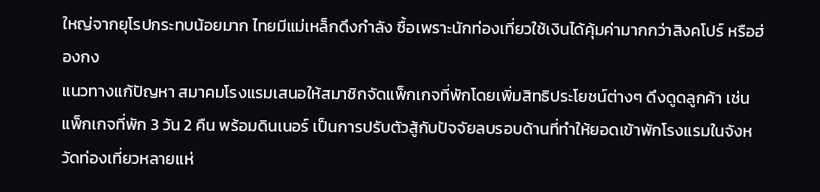ใหญ่จากยุโรปกระทบน้อยมาก ไทยมีแม่เหล็กดึงกำลัง ซื้อเพราะนักท่องเที่ยวใช้เงินได้คุ้มค่ามากกว่าสิงคโปร์ หรือฮ่องกง
แนวทางแก้ปัญหา สมาคมโรงแรมเสนอให้สมาชิกจัดแพ็กเกจที่พักโดยเพิ่มสิทธิประโยชน์ต่างๆ ดึงดูดลูกค้า เช่น แพ็กเกจที่พัก 3 วัน 2 คืน พร้อมดินเนอร์ เป็นการปรับตัวสู้กับปัจจัยลบรอบด้านที่ทำให้ยอดเข้าพักโรงแรมในจังหวัดท่องเที่ยวหลายแห่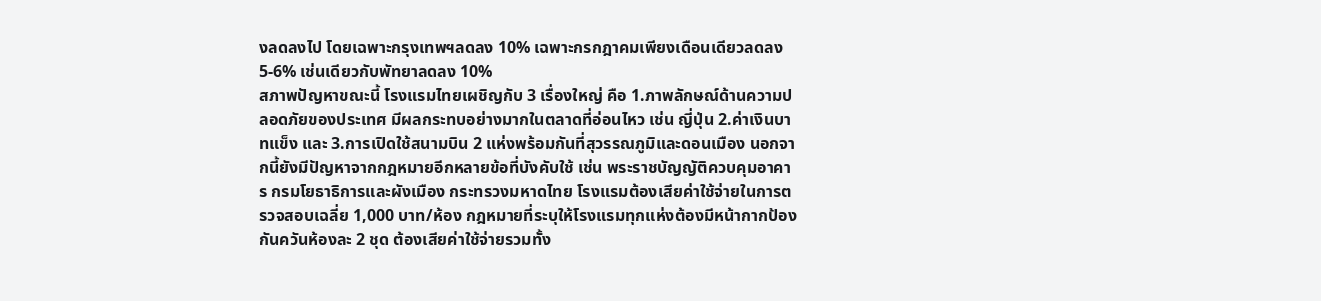งลดลงไป โดยเฉพาะกรุงเทพฯลดลง 10% เฉพาะกรกฎาคมเพียงเดือนเดียวลดลง 5-6% เช่นเดียวกับพัทยาลดลง 10%
สภาพปัญหาขณะนี้ โรงแรมไทยเผชิญกับ 3 เรื่องใหญ่ คือ 1.ภาพลักษณ์ด้านความปลอดภัยของประเทศ มีผลกระทบอย่างมากในตลาดที่อ่อนไหว เช่น ญี่ปุ่น 2.ค่าเงินบาทแข็ง และ 3.การเปิดใช้สนามบิน 2 แห่งพร้อมกันที่สุวรรณภูมิและดอนเมือง นอกจากนี้ยังมีปัญหาจากกฎหมายอีกหลายข้อที่บังคับใช้ เช่น พระราชบัญญัติควบคุมอาคาร กรมโยธาธิการและผังเมือง กระทรวงมหาดไทย โรงแรมต้องเสียค่าใช้จ่ายในการตรวจสอบเฉลี่ย 1,000 บาท/ห้อง กฎหมายที่ระบุให้โรงแรมทุกแห่งต้องมีหน้ากากป้องกันควันห้องละ 2 ชุด ต้องเสียค่าใช้จ่ายรวมทั้ง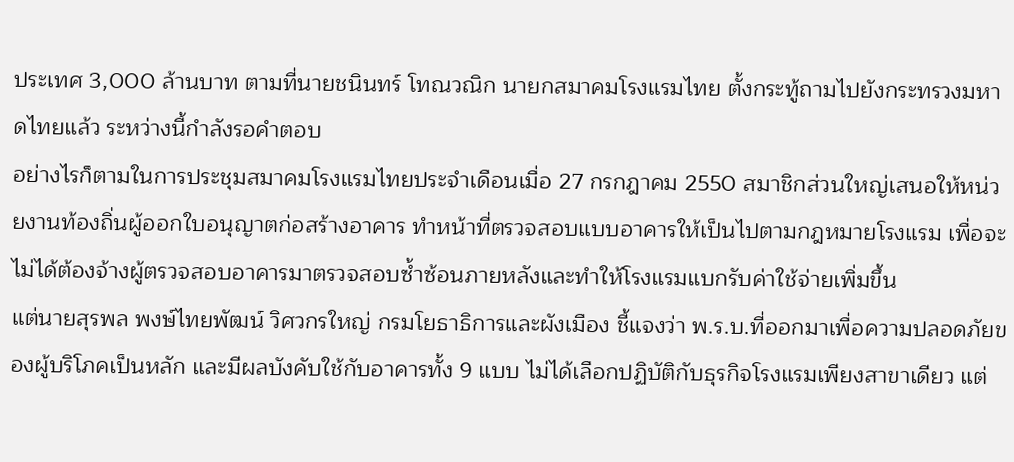ประเทศ 3,000 ล้านบาท ตามที่นายชนินทร์ โทณวณิก นายกสมาคมโรงแรมไทย ตั้งกระทู้ถามไปยังกระทรวงมหาดไทยแล้ว ระหว่างนี้กำลังรอคำตอบ
อย่างไรก็ตามในการประชุมสมาคมโรงแรมไทยประจำเดือนเมื่อ 27 กรกฎาคม 2550 สมาชิกส่วนใหญ่เสนอให้หน่วยงานท้องถิ่นผู้ออกใบอนุญาตก่อสร้างอาคาร ทำหน้าที่ตรวจสอบแบบอาคารให้เป็นไปตามกฎหมายโรงแรม เพื่อจะไม่ได้ต้องจ้างผู้ตรวจสอบอาคารมาตรวจสอบซ้ำซ้อนภายหลังและทำให้โรงแรมแบกรับค่าใช้จ่ายเพิ่มขึ้น
แต่นายสุรพล พงษ์ไทยพัฒน์ วิศวกรใหญ่ กรมโยธาธิการและผังเมือง ชี้แจงว่า พ.ร.บ.ที่ออกมาเพื่อความปลอดภัยของผู้บริโภคเป็นหลัก และมีผลบังคับใช้กับอาคารทั้ง 9 แบบ ไม่ได้เลือกปฏิบัติกับธุรกิจโรงแรมเพียงสาขาเดียว แต่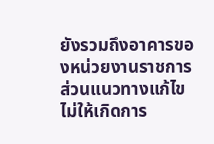ยังรวมถึงอาคารของหน่วยงานราชการ ส่วนแนวทางแก้ไขไม่ให้เกิดการ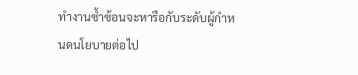ทำงานซ้ำซ้อนจะหารือกับระดับผู้กำหนดนโยบายต่อไป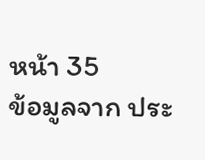หน้า 35
ข้อมูลจาก ประ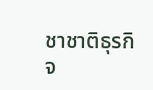ชาชาติธุรกิจ